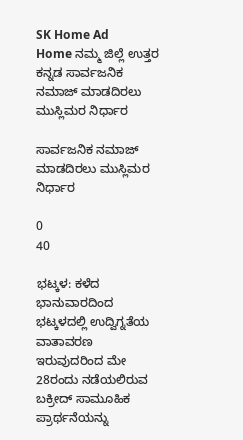SK Home Ad
Home ನಮ್ಮ ಜಿಲ್ಲೆ ಉತ್ತರ ಕನ್ನಡ ಸಾರ್ವಜನಿಕ ನಮಾಜ್ ಮಾಡದಿರಲು ಮುಸ್ಲಿಮರ ನಿರ್ಧಾರ

ಸಾರ್ವಜನಿಕ ನಮಾಜ್ ಮಾಡದಿರಲು ಮುಸ್ಲಿಮರ ನಿರ್ಧಾರ

0
40

ಭಟ್ಕಳ: ಕಳೆದ ಭಾನುವಾರದಿಂದ ಭಟ್ಕಳದಲ್ಲಿ ಉದ್ವಿಗ್ನತೆಯ ವಾತಾವರಣ ಇರುವುದರಿಂದ ಮೇ 28ರಂದು ನಡೆಯಲಿರುವ ಬಕ್ರೀದ್ ಸಾಮೂಹಿಕ ಪ್ರಾರ್ಥನೆಯನ್ನು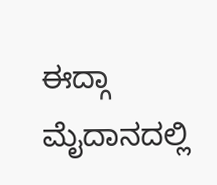ಈದ್ಗಾ ಮೈದಾನದಲ್ಲಿ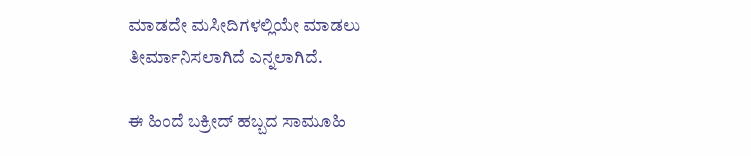ಮಾಡದೇ ಮಸೀದಿಗಳಲ್ಲಿಯೇ ಮಾಡಲು ತೀರ್ಮಾನಿಸಲಾಗಿದೆ ಎನ್ನಲಾಗಿದೆ.

ಈ ಹಿಂದೆ ಬಕ್ರೀದ್ ಹಬ್ಬದ ಸಾಮೂಹಿ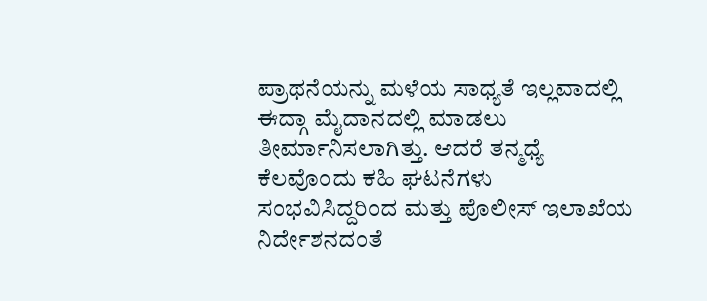ಪ್ರಾಥನೆಯನ್ನು ಮಳೆಯ ಸಾಧ್ಯತೆ ಇಲ್ಲವಾದಲ್ಲಿ ಈದ್ಗಾ ಮೈದಾನದಲ್ಲಿ ಮಾಡಲು ತೀರ್ಮಾನಿಸಲಾಗಿತ್ತು. ಆದರೆ ತನ್ಮಧ್ಯೆ ಕೆಲವೊಂದು ಕಹಿ ಘಟನೆಗಳು ಸಂಭವಿಸಿದ್ದರಿಂದ ಮತ್ತು ಪೊಲೀಸ್ ಇಲಾಖೆಯ ನಿರ್ದೇಶನದಂತೆ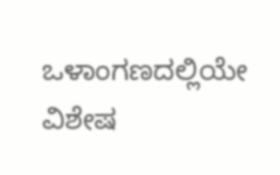ಒಳಾಂಗಣದಲ್ಲಿಯೇ ವಿಶೇಷ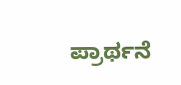ಪ್ರಾರ್ಥನೆ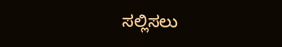ಸಲ್ಲಿಸಲು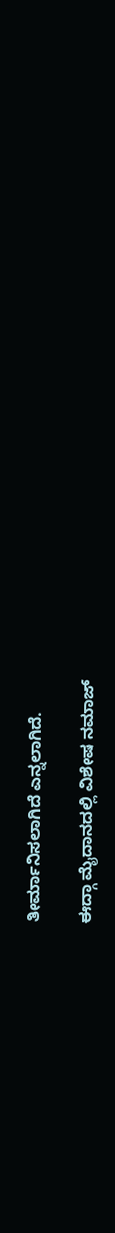ತೀರ್ಮಾನಿಸಲಾಗಿದೆ ಎನ್ನಲಾಗಿದೆ.

ಈದ್ಗಾ ಮೈದಾನದಲ್ಲಿ ವಿಶೇಷ ನಮಾಜ್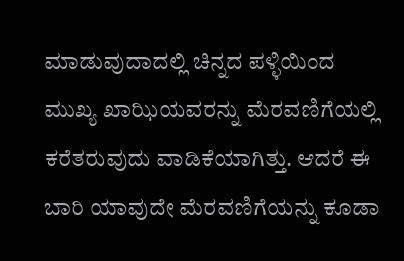ಮಾಡುವುದಾದಲ್ಲಿ ಚಿನ್ನದ ಪಳ್ಳಿಯಿಂದ ಮುಖ್ಯ ಖಾಝಿಯವರನ್ನು ಮೆರವಣಿಗೆಯಲ್ಲಿ ಕರೆತರುವುದು ವಾಡಿಕೆಯಾಗಿತ್ತು. ಆದರೆ ಈ ಬಾರಿ ಯಾವುದೇ ಮೆರವಣಿಗೆಯನ್ನು ಕೂಡಾ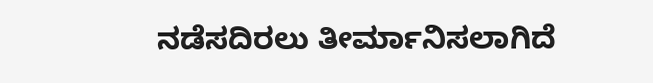ನಡೆಸದಿರಲು ತೀರ್ಮಾನಿಸಲಾಗಿದೆ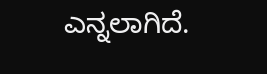ಎನ್ನಲಾಗಿದೆ.